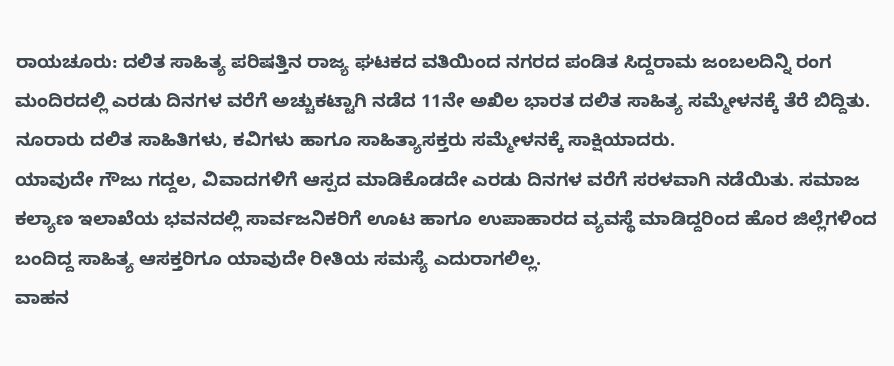ರಾಯಚೂರು: ದಲಿತ ಸಾಹಿತ್ಯ ಪರಿಷತ್ತಿನ ರಾಜ್ಯ ಘಟಕದ ವತಿಯಿಂದ ನಗರದ ಪಂಡಿತ ಸಿದ್ದರಾಮ ಜಂಬಲದಿನ್ನಿ ರಂಗ ಮಂದಿರದಲ್ಲಿ ಎರಡು ದಿನಗಳ ವರೆಗೆ ಅಚ್ಚುಕಟ್ಟಾಗಿ ನಡೆದ 11ನೇ ಅಖಿಲ ಭಾರತ ದಲಿತ ಸಾಹಿತ್ಯ ಸಮ್ಮೇಳನಕ್ಕೆ ತೆರೆ ಬಿದ್ದಿತು. ನೂರಾರು ದಲಿತ ಸಾಹಿತಿಗಳು, ಕವಿಗಳು ಹಾಗೂ ಸಾಹಿತ್ಯಾಸಕ್ತರು ಸಮ್ಮೇಳನಕ್ಕೆ ಸಾಕ್ಷಿಯಾದರು.
ಯಾವುದೇ ಗೌಜು ಗದ್ದಲ, ವಿವಾದಗಳಿಗೆ ಆಸ್ಪದ ಮಾಡಿಕೊಡದೇ ಎರಡು ದಿನಗಳ ವರೆಗೆ ಸರಳವಾಗಿ ನಡೆಯಿತು. ಸಮಾಜ ಕಲ್ಯಾಣ ಇಲಾಖೆಯ ಭವನದಲ್ಲಿ ಸಾರ್ವಜನಿಕರಿಗೆ ಊಟ ಹಾಗೂ ಉಪಾಹಾರದ ವ್ಯವಸ್ಥೆ ಮಾಡಿದ್ದರಿಂದ ಹೊರ ಜಿಲ್ಲೆಗಳಿಂದ ಬಂದಿದ್ದ ಸಾಹಿತ್ಯ ಆಸಕ್ತರಿಗೂ ಯಾವುದೇ ರೀತಿಯ ಸಮಸ್ಯೆ ಎದುರಾಗಲಿಲ್ಲ.
ವಾಹನ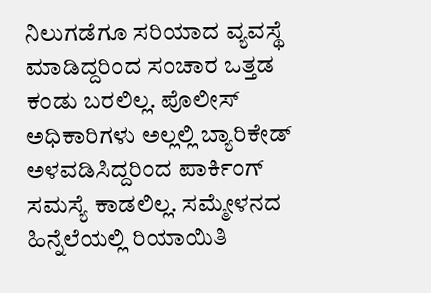ನಿಲುಗಡೆಗೂ ಸರಿಯಾದ ವ್ಯವಸ್ಥೆ ಮಾಡಿದ್ದರಿಂದ ಸಂಚಾರ ಒತ್ತಡ ಕಂಡು ಬರಲಿಲ್ಲ. ಪೊಲೀಸ್ ಅಧಿಕಾರಿಗಳು ಅಲ್ಲಲ್ಲಿ ಬ್ಯಾರಿಕೇಡ್ ಅಳವಡಿಸಿದ್ದರಿಂದ ಪಾರ್ಕಿಂಗ್ ಸಮಸ್ಯೆ ಕಾಡಲಿಲ್ಲ. ಸಮ್ಮೇಳನದ ಹಿನ್ನೆಲೆಯಲ್ಲಿ ರಿಯಾಯಿತಿ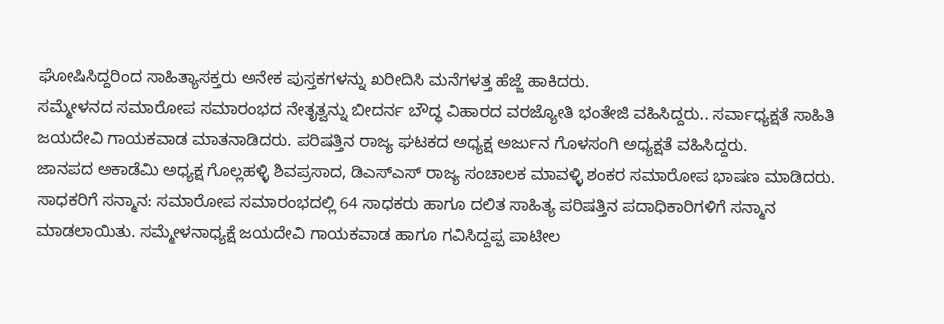ಘೋಷಿಸಿದ್ದರಿಂದ ಸಾಹಿತ್ಯಾಸಕ್ತರು ಅನೇಕ ಪುಸ್ತಕಗಳನ್ನು ಖರೀದಿಸಿ ಮನೆಗಳತ್ತ ಹೆಜ್ಜೆ ಹಾಕಿದರು.
ಸಮ್ಮೇಳನದ ಸಮಾರೋಪ ಸಮಾರಂಭದ ನೇತೃತ್ವನ್ನು ಬೀದರ್ನ ಬೌದ್ಧ ವಿಹಾರದ ವರಜ್ಯೋತಿ ಭಂತೇಜಿ ವಹಿಸಿದ್ದರು.. ಸರ್ವಾಧ್ಯಕ್ಷತೆ ಸಾಹಿತಿ ಜಯದೇವಿ ಗಾಯಕವಾಡ ಮಾತನಾಡಿದರು. ಪರಿಷತ್ತಿನ ರಾಜ್ಯ ಘಟಕದ ಅಧ್ಯಕ್ಷ ಅರ್ಜುನ ಗೊಳಸಂಗಿ ಅಧ್ಯಕ್ಷತೆ ವಹಿಸಿದ್ದರು.
ಜಾನಪದ ಅಕಾಡೆಮಿ ಅಧ್ಯಕ್ಷ ಗೊಲ್ಲಹಳ್ಳಿ ಶಿವಪ್ರಸಾದ, ಡಿಎಸ್ಎಸ್ ರಾಜ್ಯ ಸಂಚಾಲಕ ಮಾವಳ್ಳಿ ಶಂಕರ ಸಮಾರೋಪ ಭಾಷಣ ಮಾಡಿದರು.
ಸಾಧಕರಿಗೆ ಸನ್ಮಾನ: ಸಮಾರೋಪ ಸಮಾರಂಭದಲ್ಲಿ 64 ಸಾಧಕರು ಹಾಗೂ ದಲಿತ ಸಾಹಿತ್ಯ ಪರಿಷತ್ತಿನ ಪದಾಧಿಕಾರಿಗಳಿಗೆ ಸನ್ಮಾನ ಮಾಡಲಾಯಿತು. ಸಮ್ಮೇಳನಾಧ್ಯಕ್ಷೆ ಜಯದೇವಿ ಗಾಯಕವಾಡ ಹಾಗೂ ಗವಿಸಿದ್ದಪ್ಪ ಪಾಟೀಲ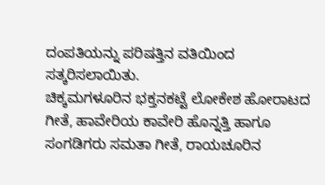ದಂಪತಿಯನ್ನು ಪರಿಷತ್ತಿನ ವತಿಯಿಂದ ಸತ್ಕರಿಸಲಾಯಿತು.
ಚಿಕ್ಕಮಗಳೂರಿನ ಭಕ್ತನಕಟ್ಟೆ ಲೋಕೇಶ ಹೋರಾಟದ ಗೀತೆ, ಹಾವೇರಿಯ ಕಾವೇರಿ ಹೊನ್ನತ್ತಿ ಹಾಗೂ ಸಂಗಡಿಗರು ಸಮತಾ ಗೀತೆ, ರಾಯಚೂರಿನ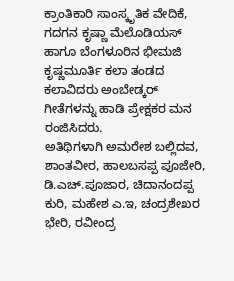ಕ್ರಾಂತಿಕಾರಿ ಸಾಂಸ್ಕೃತಿಕ ವೇದಿಕೆ, ಗದಗನ ಕೃಷ್ಣಾ ಮೆಲೊಡಿಯಸ್ ಹಾಗೂ ಬೆಂಗಳೂರಿನ ಭೀಮಜಿ ಕೃಷ್ಣಮೂರ್ತಿ ಕಲಾ ತಂಡದ ಕಲಾವಿದರು ಅಂಬೇಡ್ಕರ್ ಗೀತೆಗಳನ್ನು ಹಾಡಿ ಪ್ರೇಕ್ಷಕರ ಮನ ರಂಜಿಸಿದರು.
ಅತಿಥಿಗಳಾಗಿ ಅಮರೇಶ ಬಲ್ಲಿದವ, ಶಾಂತವೀರ, ಹಾಲಬಸಪ್ಪ ಪೂಜೇರಿ, ಡಿ.ಎಚ್.ಪೂಜಾರ, ಚಿದಾನಂದಪ್ಪ ಕುರಿ, ಮಹೇಶ ಎ.ಇ, ಚಂದ್ರಶೇಖರ ಭೇರಿ, ರವೀಂದ್ರ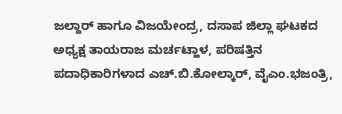ಜಲ್ದಾರ್ ಹಾಗೂ ವಿಜಯೇಂದ್ರ, ದಸಾಪ ಜಿಲ್ಲಾ ಘಟಕದ ಅಧ್ಯಕ್ಷ ತಾಯರಾಜ ಮರ್ಚಟ್ಹಾಳ, ಪರಿಷತ್ತಿನ ಪದಾಧಿಕಾರಿಗಳಾದ ಎಚ್.ಬಿ.ಕೋಲ್ಕಾರ್, ವೈಎಂ.ಭಜಂತ್ರಿ,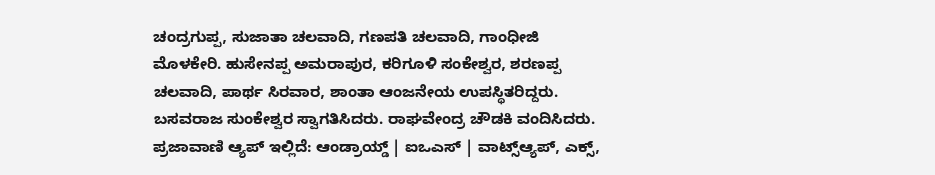ಚಂದ್ರಗುಪ್ಪ, ಸುಜಾತಾ ಚಲವಾದಿ, ಗಣಪತಿ ಚಲವಾದಿ, ಗಾಂಧೀಜಿ ಮೊಳಕೇರಿ. ಹುಸೇನಪ್ಪ ಅಮರಾಪುರ, ಕರಿಗೂಳಿ ಸಂಕೇಶ್ವರ, ಶರಣಪ್ಪ ಚಲವಾದಿ, ಪಾರ್ಥ ಸಿರವಾರ, ಶಾಂತಾ ಆಂಜನೇಯ ಉಪಸ್ಥಿತರಿದ್ದರು.
ಬಸವರಾಜ ಸುಂಕೇಶ್ವರ ಸ್ವಾಗತಿಸಿದರು. ರಾಘವೇಂದ್ರ ಚೌಡಕಿ ವಂದಿಸಿದರು.
ಪ್ರಜಾವಾಣಿ ಆ್ಯಪ್ ಇಲ್ಲಿದೆ: ಆಂಡ್ರಾಯ್ಡ್ | ಐಒಎಸ್ | ವಾಟ್ಸ್ಆ್ಯಪ್, ಎಕ್ಸ್,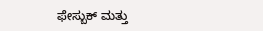ಫೇಸ್ಬುಕ್ ಮತ್ತು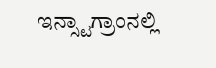ಇನ್ಸ್ಟಾಗ್ರಾಂನಲ್ಲಿ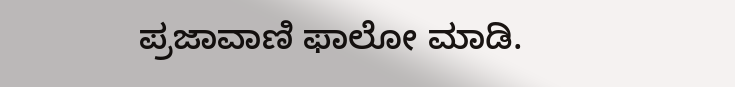ಪ್ರಜಾವಾಣಿ ಫಾಲೋ ಮಾಡಿ.